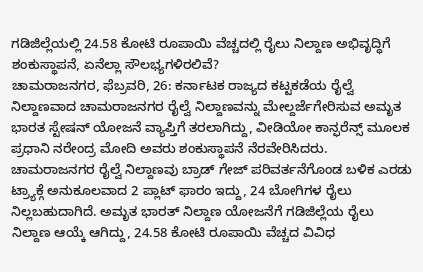ಗಡಿಜಿಲ್ಲೆಯಲ್ಲಿ 24.58 ಕೋಟಿ ರೂಪಾಯಿ ವೆಚ್ಚದಲ್ಲಿ ರೈಲು ನಿಲ್ದಾಣ ಅಭಿವೃದ್ಧಿಗೆ ಶಂಕುಸ್ಥಾಪನೆ, ಏನೆಲ್ಲಾ ಸೌಲಭ್ಯಗಳಿರಲಿವೆ?
ಚಾಮರಾಜನಗರ, ಫೆಬ್ರವರಿ, 26: ಕರ್ನಾಟಕ ರಾಜ್ಯದ ಕಟ್ಟಕಡೆಯ ರೈಲ್ವೆ ನಿಲ್ದಾಣವಾದ ಚಾಮರಾಜನಗರ ರೈಲ್ವೆ ನಿಲ್ದಾಣವನ್ನು ಮೇಲ್ದರ್ಜೆಗೇರಿಸುವ ಅಮೃತ ಭಾರತ ಸ್ಟೇಷನ್ ಯೋಜನೆ ವ್ಯಾಪ್ತಿಗೆ ತರಲಾಗಿದ್ದು, ವೀಡಿಯೋ ಕಾನ್ಫರೆನ್ಸ್ ಮೂಲಕ ಪ್ರಧಾನಿ ನರೇಂದ್ರ ಮೋದಿ ಅವರು ಶಂಕುಸ್ಥಾಪನೆ ನೆರವೇರಿಸಿದರು.
ಚಾಮರಾಜನಗರ ರೈಲ್ವೆ ನಿಲ್ದಾಣವು ಬ್ರಾಡ್ ಗೇಜ್ ಪರಿವರ್ತನೆಗೊಂಡ ಬಳಿಕ ಎರಡು ಟ್ರ್ಯಾಕ್ಗೆ ಅನುಕೂಲವಾದ 2 ಪ್ಲಾಟ್ ಫಾರಂ ಇದ್ದು, 24 ಬೋಗಿಗಳ ರೈಲು ನಿಲ್ಲಬಹುದಾಗಿದೆ. ಅಮೃತ ಭಾರತ್ ನಿಲ್ದಾಣ ಯೋಜನೆಗೆ ಗಡಿಜಿಲ್ಲೆಯ ರೈಲು ನಿಲ್ದಾಣ ಆಯ್ಕೆ ಆಗಿದ್ದು, 24.58 ಕೋಟಿ ರೂಪಾಯಿ ವೆಚ್ಚದ ವಿವಿಧ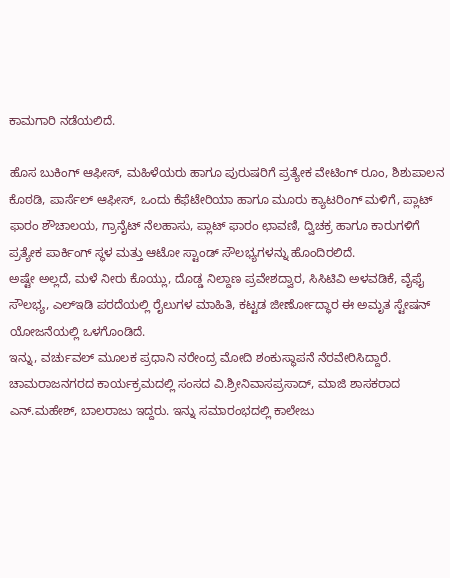ಕಾಮಗಾರಿ ನಡೆಯಲಿದೆ.

ಹೊಸ ಬುಕಿಂಗ್ ಆಫೀಸ್, ಮಹಿಳೆಯರು ಹಾಗೂ ಪುರುಷರಿಗೆ ಪ್ರತ್ಯೇಕ ವೇಟಿಂಗ್ ರೂಂ, ಶಿಶುಪಾಲನ ಕೊಠಡಿ, ಪಾರ್ಸೆಲ್ ಆಫೀಸ್, ಒಂದು ಕೆಫೆಟೇರಿಯಾ ಹಾಗೂ ಮೂರು ಕ್ಯಾಟರಿಂಗ್ ಮಳಿಗೆ, ಪ್ಲಾಟ್ ಫಾರಂ ಶೌಚಾಲಯ, ಗ್ರಾನೈಟ್ ನೆಲಹಾಸು, ಪ್ಲಾಟ್ ಫಾರಂ ಛಾವಣಿ, ದ್ವಿಚಕ್ರ ಹಾಗೂ ಕಾರುಗಳಿಗೆ ಪ್ರತ್ಯೇಕ ಪಾರ್ಕಿಂಗ್ ಸ್ಥಳ ಮತ್ತು ಆಟೋ ಸ್ಟಾಂಡ್ ಸೌಲಭ್ಯಗಳನ್ನು ಹೊಂದಿರಲಿದೆ.
ಅಷ್ಟೇ ಅಲ್ಲದೆ, ಮಳೆ ನೀರು ಕೊಯ್ಲು, ದೊಡ್ಡ ನಿಲ್ದಾಣ ಪ್ರವೇಶದ್ವಾರ, ಸಿಸಿಟಿವಿ ಅಳವಡಿಕೆ, ವೈಫೈ ಸೌಲಭ್ಯ, ಎಲ್ಇಡಿ ಪರದೆಯಲ್ಲಿ ರೈಲುಗಳ ಮಾಹಿತಿ, ಕಟ್ಟಡ ಜೀರ್ಣೋದ್ಧಾರ ಈ ಅಮೃತ ಸ್ಟೇಷನ್ ಯೋಜನೆಯಲ್ಲಿ ಒಳಗೊಂಡಿದೆ.
ಇನ್ನು, ವರ್ಚುವಲ್ ಮೂಲಕ ಪ್ರಧಾನಿ ನರೇಂದ್ರ ಮೋದಿ ಶಂಕುಸ್ಥಾಪನೆ ನೆರವೇರಿಸಿದ್ದಾರೆ. ಚಾಮರಾಜನಗರದ ಕಾರ್ಯಕ್ರಮದಲ್ಲಿ ಸಂಸದ ವಿ.ಶ್ರೀನಿವಾಸಪ್ರಸಾದ್, ಮಾಜಿ ಶಾಸಕರಾದ ಎನ್.ಮಹೇಶ್, ಬಾಲರಾಜು ಇದ್ದರು. ಇನ್ನು ಸಮಾರಂಭದಲ್ಲಿ ಕಾಲೇಜು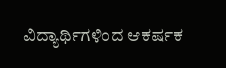ವಿದ್ಯಾರ್ಥಿಗಳಿಂದ ಆಕರ್ಷಕ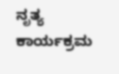ನೃತ್ಯ ಕಾರ್ಯಕ್ರಮ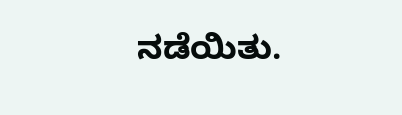ನಡೆಯಿತು.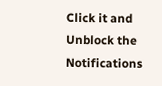Click it and Unblock the Notifications